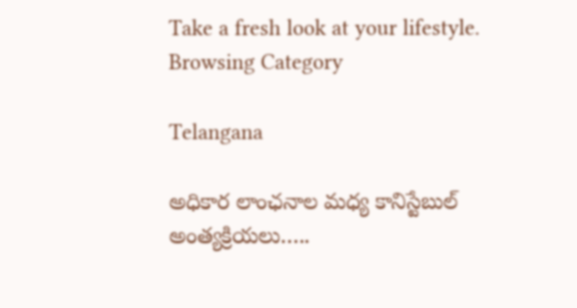Take a fresh look at your lifestyle.
Browsing Category

Telangana

అధికార లాంఛనాల మధ్య కానిస్టేబుల్ అంత్యక్రియలు…..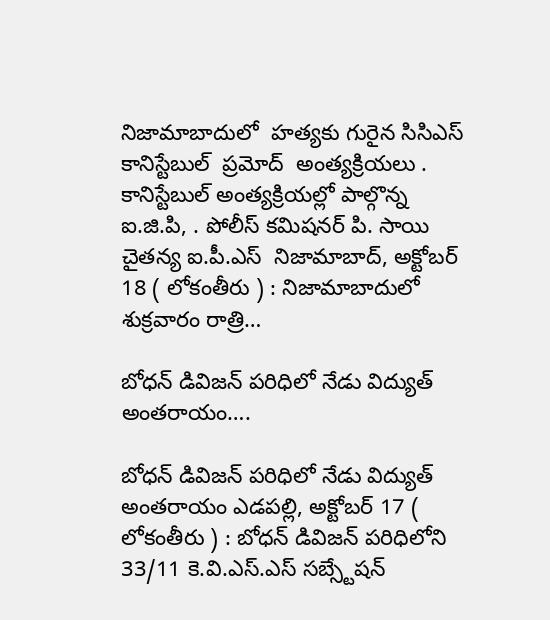నిజామాబాదులో  హత్యకు గురైన సిసిఎస్ కానిస్టేబుల్  ప్రమోద్  అంత్యక్రియలు . కానిస్టేబుల్ అంత్యక్రియల్లో పాల్గొన్న ఐ.జి.పి, . పోలీస్ కమిషనర్ పి. సాయి చైతన్య ఐ.పీ.ఎస్  నిజామాబాద్, అక్టోబర్ 18 ( లోకంతీరు ) : నిజామాబాదులో శుక్రవారం రాత్రి…

బోధన్ డివిజన్ పరిధిలో నేడు విద్యుత్ అంతరాయం….

బోధన్ డివిజన్ పరిధిలో నేడు విద్యుత్ అంతరాయం ఎడపల్లి, అక్టోబర్ 17 ( లోకంతీరు ) : బోధన్ డివిజన్ పరిధిలోని 33/11 కె.వి.ఎస్.ఎస్ సబ్స్టేషన్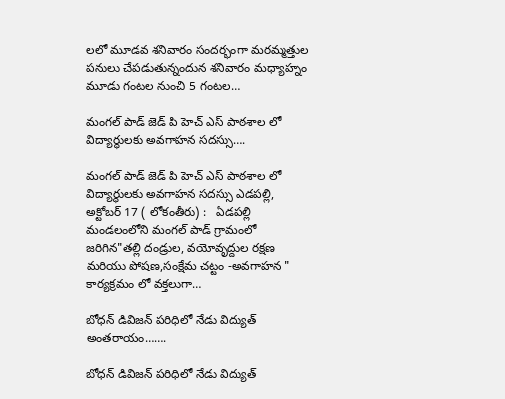లలో మూడవ శనివారం సందర్భంగా మరమ్మత్తుల పనులు చేపడుతున్నందున శనివారం మధ్యాహ్నం మూడు గంటల నుంచి 5 గంటల…

మంగల్ పాడ్ జెడ్ పి హెచ్ ఎస్ పాఠశాల లో విద్యార్థులకు అవగాహన సదస్సు….

మంగల్ పాడ్ జెడ్ పి హెచ్ ఎస్ పాఠశాల లో విద్యార్థులకు అవగాహన సదస్సు ఎడపల్లి, అక్టోబర్ 17 ( లోకంతీరు) :   ఏడపల్లి మండలంలోని మంగల్ పాడ్ గ్రామంలో జరిగిన"తల్లి దండ్రుల, వయోవృద్దుల రక్షణ మరియు పోషణ,సంక్షేమ చట్టం -అవగాహన " కార్యక్రమం లో వక్తలుగా…

బోధన్ డివిజన్ పరిధిలో నేడు విద్యుత్ అంతరాయం…….

బోధన్ డివిజన్ పరిధిలో నేడు విద్యుత్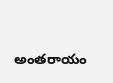అంతరాయం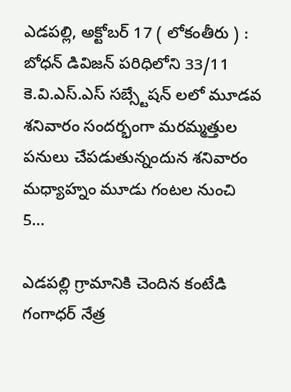ఎడపల్లి, అక్టోబర్ 17 ( లోకంతీరు ) : బోధన్ డివిజన్ పరిధిలోని 33/11 కె.వి.ఎస్.ఎస్ సబ్స్టేషన్ లలో మూడవ శనివారం సందర్భంగా మరమ్మత్తుల పనులు చేపడుతున్నందున శనివారం మధ్యాహ్నం మూడు గంటల నుంచి 5…

ఎడపల్లి గ్రామానికి చెందిన కంటేడి గంగాధర్ నేత్ర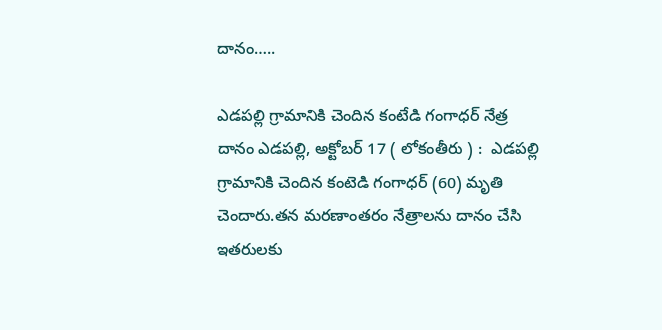దానం…..

ఎడపల్లి గ్రామానికి చెందిన కంటేడి గంగాధర్ నేత్ర దానం ఎడపల్లి, అక్టోబర్ 17 ( లోకంతీరు ) :  ఎడపల్లి గ్రామానికి చెందిన కంటెడి గంగాధర్ (60) మృతి చెందారు.తన మరణాంతరం నేత్రాలను దానం చేసి ఇతరులకు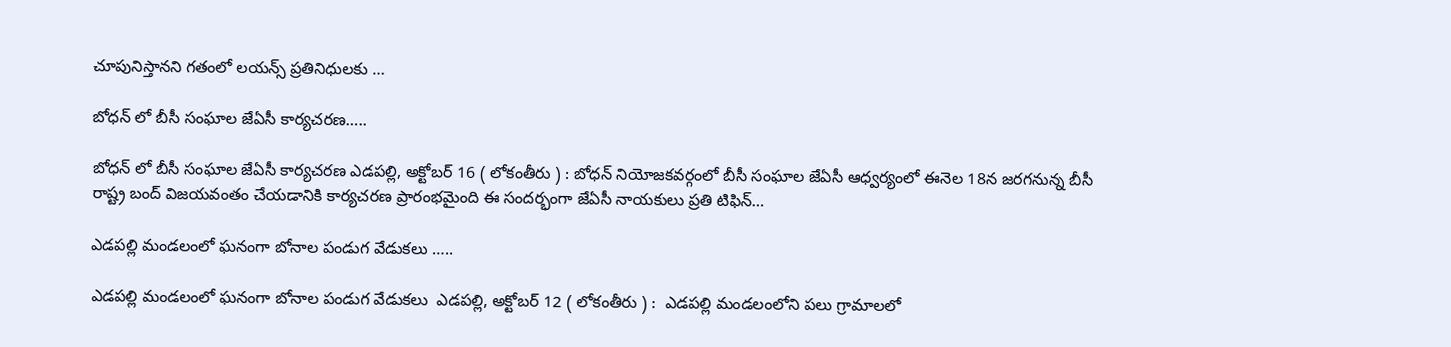చూపునిస్తానని గతంలో లయన్స్ ప్రతినిధులకు …

బోధన్ లో బీసీ సంఘాల జేఏసీ కార్యచరణ…..

బోధన్ లో బీసీ సంఘాల జేఏసీ కార్యచరణ ఎడపల్లి, అక్టోబర్ 16 ( లోకంతీరు ) : బోధన్ నియోజకవర్గంలో బీసీ సంఘాల జేఏసీ ఆధ్వర్యంలో ఈనెల 18న జరగనున్న బీసీ రాష్ట్ర బంద్ విజయవంతం చేయడానికి కార్యచరణ ప్రారంభమైంది ఈ సందర్భంగా జేఏసీ నాయకులు ప్రతి టిఫిన్…

ఎడపల్లి మండలంలో ఘనంగా బోనాల పండుగ వేడుకలు …..

ఎడపల్లి మండలంలో ఘనంగా బోనాల పండుగ వేడుకలు  ఎడపల్లి, అక్టోబర్ 12 ( లోకంతీరు ) :  ఎడపల్లి మండలంలోని పలు గ్రామాలలో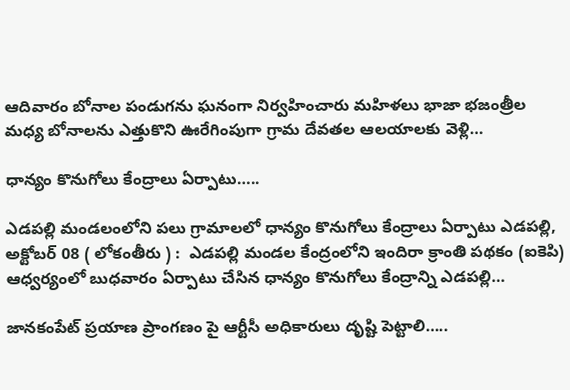ఆదివారం బోనాల పండుగను ఘనంగా నిర్వహించారు మహిళలు భాజా భజంత్రీల మధ్య బోనాలను ఎత్తుకొని ఊరేగింపుగా గ్రామ దేవతల ఆలయాలకు వెళ్లి…

ధాన్యం కొనుగోలు కేంద్రాలు ఏర్పాటు…..

ఎడపల్లి మండలంలోని పలు గ్రామాలలో ధాన్యం కొనుగోలు కేంద్రాలు ఏర్పాటు ఎడపల్లి, అక్టోబర్ 08 ( లోకంతీరు ) :  ఎడపల్లి మండల కేంద్రంలోని ఇందిరా క్రాంతి పథకం (ఐకెపి) ఆధ్వర్యంలో బుధవారం ఏర్పాటు చేసిన ధాన్యం కొనుగోలు కేంద్రాన్ని ఎడపల్లి…

జానకంపేట్ ప్రయాణ ప్రాంగణం పై ఆర్టీసీ అధికారులు దృష్టి పెట్టాలి…..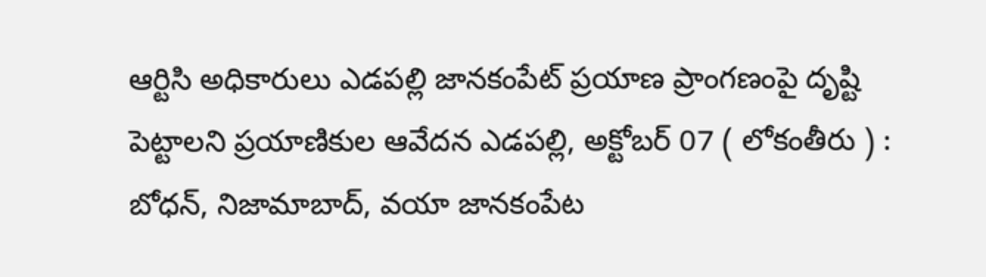ఆర్టిసి అధికారులు ఎడపల్లి జానకంపేట్ ప్రయాణ ప్రాంగణంపై దృష్టి పెట్టాలని ప్రయాణికుల ఆవేదన ఎడపల్లి, అక్టోబర్ 07 ( లోకంతీరు ) :  బోధన్, నిజామాబాద్, వయా జానకంపేట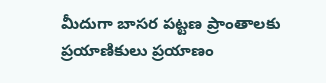మీదుగా బాసర పట్టణ ప్రాంతాలకు ప్రయాణికులు ప్రయాణం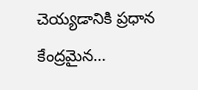చెయ్యడానికి ప్రధాన కేంద్రమైన…